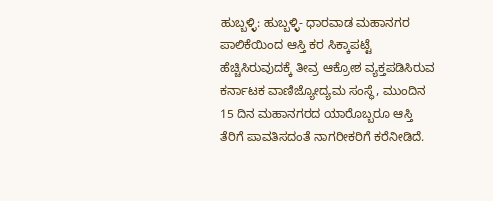ಹುಬ್ಬಳ್ಳಿ: ಹುಬ್ಬಳ್ಳಿ- ಧಾರವಾಡ ಮಹಾನಗರ ಪಾಲಿಕೆಯಿಂದ ಆಸ್ತಿ ಕರ ಸಿಕ್ಕಾಪಟ್ಟೆ ಹೆಚ್ಚಿಸಿರುವುದಕ್ಕೆ ತೀವ್ರ ಆಕ್ರೋಶ ವ್ಯಕ್ತಪಡಿಸಿರುವ ಕರ್ನಾಟಕ ವಾಣಿಜ್ಯೋದ್ಯಮ ಸಂಸ್ಥೆ, ಮುಂದಿನ 15 ದಿನ ಮಹಾನಗರದ ಯಾರೊಬ್ಬರೂ ಆಸ್ತಿ ತೆರಿಗೆ ಪಾವತಿಸದಂತೆ ನಾಗರೀಕರಿಗೆ ಕರೆನೀಡಿದೆ.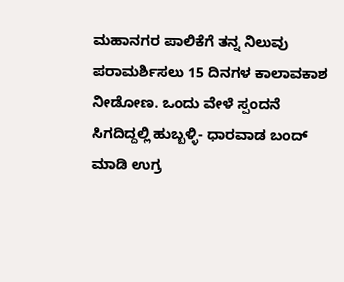ಮಹಾನಗರ ಪಾಲಿಕೆಗೆ ತನ್ನ ನಿಲುವು ಪರಾಮರ್ಶಿಸಲು 15 ದಿನಗಳ ಕಾಲಾವಕಾಶ ನೀಡೋಣ. ಒಂದು ವೇಳೆ ಸ್ಪಂದನೆ ಸಿಗದಿದ್ದಲ್ಲಿ ಹುಬ್ಬಳ್ಳಿ- ಧಾರವಾಡ ಬಂದ್ ಮಾಡಿ ಉಗ್ರ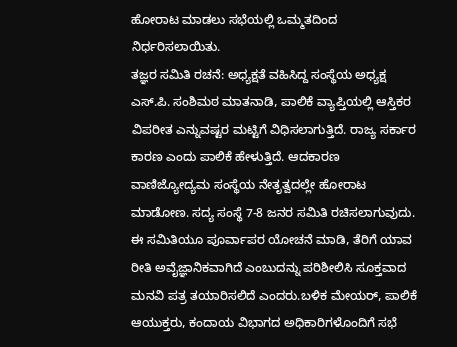ಹೋರಾಟ ಮಾಡಲು ಸಭೆಯಲ್ಲಿ ಒಮ್ಮತದಿಂದ ನಿರ್ಧರಿಸಲಾಯಿತು.
ತಜ್ಞರ ಸಮಿತಿ ರಚನೆ: ಅಧ್ಯಕ್ಷತೆ ವಹಿಸಿದ್ದ ಸಂಸ್ಥೆಯ ಅಧ್ಯಕ್ಷ ಎಸ್.ಪಿ. ಸಂಶಿಮಠ ಮಾತನಾಡಿ, ಪಾಲಿಕೆ ವ್ಯಾಪ್ತಿಯಲ್ಲಿ ಆಸ್ತಿಕರ ವಿಪರೀತ ಎನ್ನುವಷ್ಟರ ಮಟ್ಟಿಗೆ ವಿಧಿಸಲಾಗುತ್ತಿದೆ. ರಾಜ್ಯ ಸರ್ಕಾರ ಕಾರಣ ಎಂದು ಪಾಲಿಕೆ ಹೇಳುತ್ತಿದೆ. ಆದಕಾರಣ ವಾಣಿಜ್ಯೋದ್ಯಮ ಸಂಸ್ಥೆಯ ನೇತೃತ್ವದಲ್ಲೇ ಹೋರಾಟ ಮಾಡೋಣ. ಸದ್ಯ ಸಂಸ್ಥೆ 7-8 ಜನರ ಸಮಿತಿ ರಚಿಸಲಾಗುವುದು. ಈ ಸಮಿತಿಯೂ ಪೂರ್ವಾಪರ ಯೋಚನೆ ಮಾಡಿ, ತೆರಿಗೆ ಯಾವ ರೀತಿ ಅವೈಜ್ಞಾನಿಕವಾಗಿದೆ ಎಂಬುದನ್ನು ಪರಿಶೀಲಿಸಿ ಸೂಕ್ತವಾದ ಮನವಿ ಪತ್ರ ತಯಾರಿಸಲಿದೆ ಎಂದರು.ಬಳಿಕ ಮೇಯರ್, ಪಾಲಿಕೆ ಆಯುಕ್ತರು, ಕಂದಾಯ ವಿಭಾಗದ ಅಧಿಕಾರಿಗಳೊಂದಿಗೆ ಸಭೆ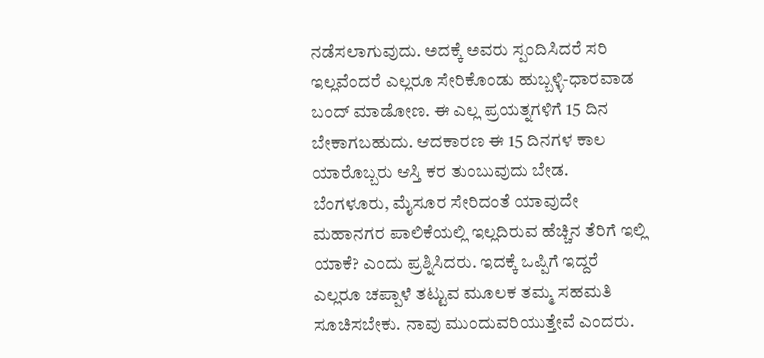ನಡೆಸಲಾಗುವುದು. ಅದಕ್ಕೆ ಅವರು ಸ್ಪಂದಿಸಿದರೆ ಸರಿ ಇಲ್ಲವೆಂದರೆ ಎಲ್ಲರೂ ಸೇರಿಕೊಂಡು ಹುಬ್ಬಳ್ಳಿ-ಧಾರವಾಡ ಬಂದ್ ಮಾಡೋಣ. ಈ ಎಲ್ಲ ಪ್ರಯತ್ನಗಳಿಗೆ 15 ದಿನ ಬೇಕಾಗಬಹುದು. ಆದಕಾರಣ ಈ 15 ದಿನಗಳ ಕಾಲ ಯಾರೊಬ್ಬರು ಆಸ್ತಿ ಕರ ತುಂಬುವುದು ಬೇಡ. ಬೆಂಗಳೂರು, ಮೈಸೂರ ಸೇರಿದಂತೆ ಯಾವುದೇ ಮಹಾನಗರ ಪಾಲಿಕೆಯಲ್ಲಿ ಇಲ್ಲದಿರುವ ಹೆಚ್ಚಿನ ತೆರಿಗೆ ಇಲ್ಲಿ ಯಾಕೆ? ಎಂದು ಪ್ರಶ್ನಿಸಿದರು. ಇದಕ್ಕೆ ಒಪ್ಪಿಗೆ ಇದ್ದರೆ ಎಲ್ಲರೂ ಚಪ್ಪಾಳೆ ತಟ್ಟುವ ಮೂಲಕ ತಮ್ಮ ಸಹಮತಿ ಸೂಚಿಸಬೇಕು. ನಾವು ಮುಂದುವರಿಯುತ್ತೇವೆ ಎಂದರು.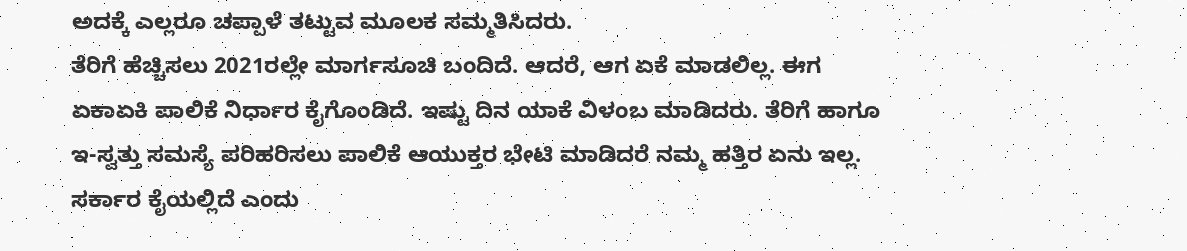ಅದಕ್ಕೆ ಎಲ್ಲರೂ ಚಪ್ಪಾಳೆ ತಟ್ಟುವ ಮೂಲಕ ಸಮ್ಮತಿಸಿದರು.
ತೆರಿಗೆ ಹೆಚ್ಚಿಸಲು 2021ರಲ್ಲೇ ಮಾರ್ಗಸೂಚಿ ಬಂದಿದೆ. ಆದರೆ, ಆಗ ಏಕೆ ಮಾಡಲಿಲ್ಲ. ಈಗ ಏಕಾಏಕಿ ಪಾಲಿಕೆ ನಿರ್ಧಾರ ಕೈಗೊಂಡಿದೆ. ಇಷ್ಟು ದಿನ ಯಾಕೆ ವಿಳಂಬ ಮಾಡಿದರು. ತೆರಿಗೆ ಹಾಗೂ ಇ-ಸ್ವತ್ತು ಸಮಸ್ಯೆ ಪರಿಹರಿಸಲು ಪಾಲಿಕೆ ಆಯುಕ್ತರ ಭೇಟಿ ಮಾಡಿದರೆ ನಮ್ಮ ಹತ್ತಿರ ಏನು ಇಲ್ಲ. ಸರ್ಕಾರ ಕೈಯಲ್ಲಿದೆ ಎಂದು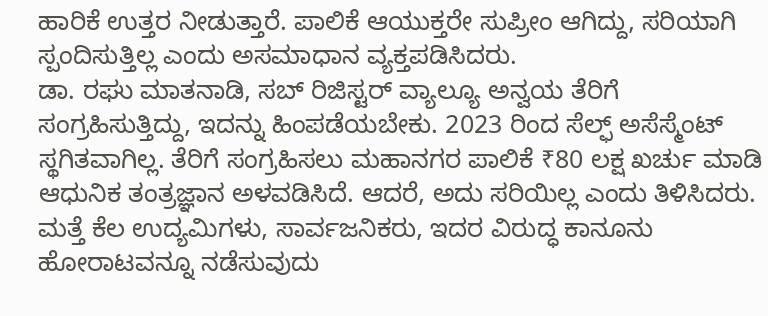ಹಾರಿಕೆ ಉತ್ತರ ನೀಡುತ್ತಾರೆ. ಪಾಲಿಕೆ ಆಯುಕ್ತರೇ ಸುಪ್ರೀಂ ಆಗಿದ್ದು, ಸರಿಯಾಗಿ ಸ್ಪಂದಿಸುತ್ತಿಲ್ಲ ಎಂದು ಅಸಮಾಧಾನ ವ್ಯಕ್ತಪಡಿಸಿದರು.
ಡಾ. ರಘು ಮಾತನಾಡಿ, ಸಬ್ ರಿಜಿಸ್ಟರ್ ವ್ಯಾಲ್ಯೂ ಅನ್ವಯ ತೆರಿಗೆ ಸಂಗ್ರಹಿಸುತ್ತಿದ್ದು, ಇದನ್ನು ಹಿಂಪಡೆಯಬೇಕು. 2023 ರಿಂದ ಸೆಲ್ಫ್ ಅಸೆಸ್ಮೆಂಟ್ ಸ್ಥಗಿತವಾಗಿಲ್ಲ. ತೆರಿಗೆ ಸಂಗ್ರಹಿಸಲು ಮಹಾನಗರ ಪಾಲಿಕೆ ₹80 ಲಕ್ಷ ಖರ್ಚು ಮಾಡಿ ಆಧುನಿಕ ತಂತ್ರಜ್ಞಾನ ಅಳವಡಿಸಿದೆ. ಆದರೆ, ಅದು ಸರಿಯಿಲ್ಲ ಎಂದು ತಿಳಿಸಿದರು.
ಮತ್ತೆ ಕೆಲ ಉದ್ಯಮಿಗಳು, ಸಾರ್ವಜನಿಕರು, ಇದರ ವಿರುದ್ಧ ಕಾನೂನು ಹೋರಾಟವನ್ನೂ ನಡೆಸುವುದು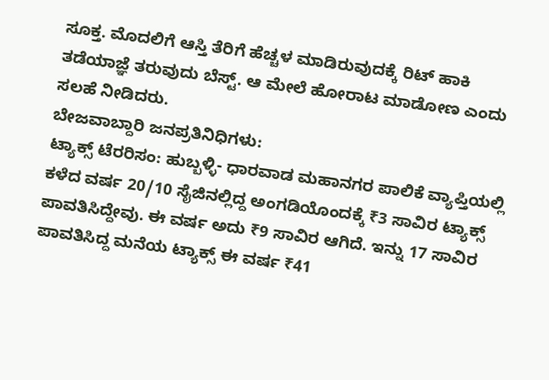ಸೂಕ್ತ. ಮೊದಲಿಗೆ ಆಸ್ತಿ ತೆರಿಗೆ ಹೆಚ್ಚಳ ಮಾಡಿರುವುದಕ್ಕೆ ರಿಟ್ ಹಾಕಿ ತಡೆಯಾಜ್ಞೆ ತರುವುದು ಬೆಸ್ಟ್. ಆ ಮೇಲೆ ಹೋರಾಟ ಮಾಡೋಣ ಎಂದು ಸಲಹೆ ನೀಡಿದರು.
ಬೇಜವಾಬ್ದಾರಿ ಜನಪ್ರತಿನಿಧಿಗಳು:
ಟ್ಯಾಕ್ಸ್ ಟೆರರಿಸಂ: ಹುಬ್ಬಳ್ಳಿ- ಧಾರವಾಡ ಮಹಾನಗರ ಪಾಲಿಕೆ ವ್ಯಾಪ್ತಿಯಲ್ಲಿ ಕಳೆದ ವರ್ಷ 20/10 ಸೈಜಿನಲ್ಲಿದ್ದ ಅಂಗಡಿಯೊಂದಕ್ಕೆ ₹3 ಸಾವಿರ ಟ್ಯಾಕ್ಸ್ ಪಾವತಿಸಿದ್ದೇವು. ಈ ವರ್ಷ ಅದು ₹9 ಸಾವಿರ ಆಗಿದೆ. ಇನ್ನು 17 ಸಾವಿರ ಪಾವತಿಸಿದ್ದ ಮನೆಯ ಟ್ಯಾಕ್ಸ್ ಈ ವರ್ಷ ₹41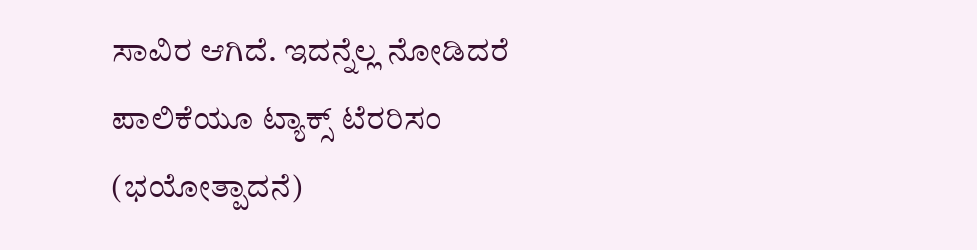ಸಾವಿರ ಆಗಿದೆ. ಇದನ್ನೆಲ್ಲ ನೋಡಿದರೆ ಪಾಲಿಕೆಯೂ ಟ್ಯಾಕ್ಸ್ ಟೆರರಿಸಂ (ಭಯೋತ್ಪಾದನೆ)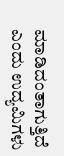ಮಾಡಿದಂತಾಗುತ್ತಿದೆ ಎಂದು ಉದ್ಯಮಿಗಳು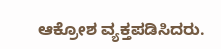ಆಕ್ರೋಶ ವ್ಯಕ್ತಪಡಿಸಿದರು.